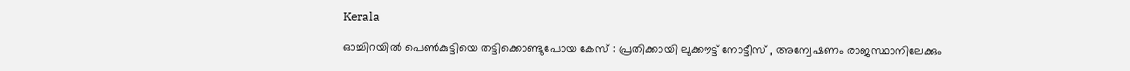Kerala

ഓച്ചിറയില്‍ പെണ്‍കുട്ടിയെ തട്ടിക്കൊണ്ടുപോയ കേസ് : പ്രതിക്കായി ലുക്കൗട്ട് നോട്ടീസ് , അന്വേഷണം രാജസ്ഥാനിലേക്കും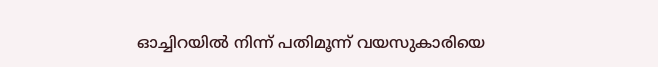ഓച്ചിറയില്‍ നിന്ന് പതിമൂന്ന് വയസുകാരിയെ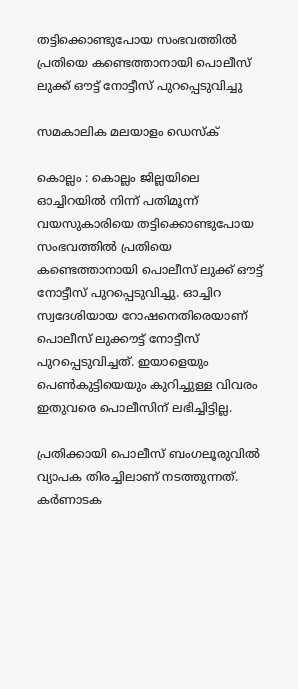തട്ടിക്കൊണ്ടുപോയ സംഭവത്തില്‍ പ്രതിയെ കണ്ടെത്താനായി പൊലീസ് ലുക്ക് ഔട്ട് നോട്ടീസ് പുറപ്പെടുവിച്ചു

സമകാലിക മലയാളം ഡെസ്ക്

കൊല്ലം : കൊല്ലം ജില്ലയിലെ ഓച്ചിറയില്‍ നിന്ന് പതിമൂന്ന് വയസുകാരിയെ തട്ടിക്കൊണ്ടുപോയ സംഭവത്തില്‍ പ്രതിയെ കണ്ടെത്താനായി പൊലീസ് ലുക്ക് ഔട്ട് നോട്ടീസ് പുറപ്പെടുവിച്ചു. ഓച്ചിറ സ്വദേശിയായ റോഷനെതിരെയാണ് പൊലീസ് ലുക്കൗട്ട് നോട്ടീസ് പുറപ്പെടുവിച്ചത്. ഇയാളെയും പെണ്‍കുട്ടിയെയും കുറിച്ചുള്ള വിവരം ഇതുവരെ പൊലീസിന് ലഭിച്ചിട്ടില്ല.

പ്രതിക്കായി പൊലീസ് ബംഗലൂരുവില്‍ വ്യാപക തിരച്ചിലാണ് നടത്തുന്നത്. കര്‍ണാടക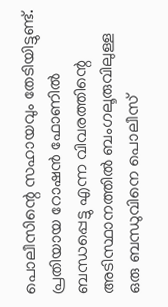പൊലീസിന്റെ സഹായവും തേടിയിട്ടുണ്ട്. പ്രതിയായ റോഷന്‍ ഫോണില്‍ ബന്ധപ്പെട്ടു എന്ന വിവരത്തിന്റെ അടിസ്ഥാനത്തില്‍ ബംഗലൂരുവിലുള്ള ഒരു ബന്ധുവിനെ പൊലീസ്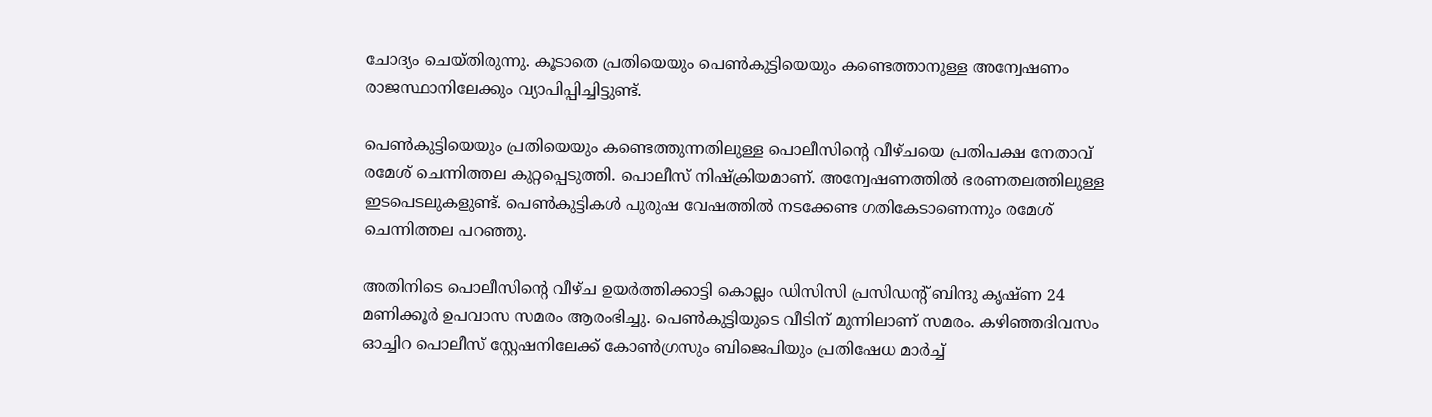ചോദ്യം ചെയ്തിരുന്നു. കൂടാതെ പ്രതിയെയും പെണ്‍കുട്ടിയെയും കണ്ടെത്താനുള്ള അന്വേഷണം രാജസ്ഥാനിലേക്കും വ്യാപിപ്പിച്ചിട്ടുണ്ട്.

പെണ്‍കുട്ടിയെയും പ്രതിയെയും കണ്ടെത്തുന്നതിലുള്ള പൊലീസിന്റെ വീഴ്ചയെ പ്രതിപക്ഷ നേതാവ് രമേശ് ചെന്നിത്തല കുറ്റപ്പെടുത്തി. പൊലീസ് നിഷ്‌ക്രിയമാണ്. അന്വേഷണത്തില്‍ ഭരണതലത്തിലുള്ള ഇടപെടലുകളുണ്ട്. പെണ്‍കുട്ടികള്‍ പുരുഷ വേഷത്തില്‍ നടക്കേണ്ട ഗതികേടാണെന്നും രമേശ് ചെന്നിത്തല പറഞ്ഞു.

അതിനിടെ പൊലീസിന്റെ വീഴ്ച ഉയര്‍ത്തിക്കാട്ടി കൊല്ലം ഡിസിസി പ്രസിഡന്റ് ബിന്ദു കൃഷ്ണ 24 മണിക്കൂര്‍ ഉപവാസ സമരം ആരംഭിച്ചു. പെണ്‍കുട്ടിയുടെ വീടിന് മുന്നിലാണ് സമരം. കഴിഞ്ഞദിവസം ഓച്ചിറ പൊലീസ് സ്റ്റേഷനിലേക്ക് കോണ്‍ഗ്രസും ബിജെപിയും പ്രതിഷേധ മാര്‍ച്ച്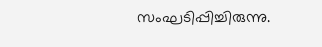സംഘടിപ്പിച്ചിരുന്നു.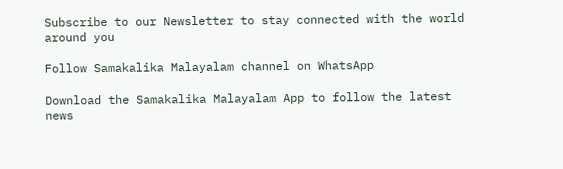Subscribe to our Newsletter to stay connected with the world around you

Follow Samakalika Malayalam channel on WhatsApp

Download the Samakalika Malayalam App to follow the latest news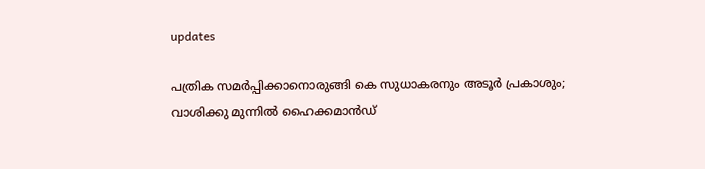updates

പത്രിക സമര്‍പ്പിക്കാനൊരുങ്ങി കെ സുധാകരനും അടൂര്‍ പ്രകാശും; വാശിക്കു മുന്നില്‍ ഹൈക്കമാന്‍ഡ്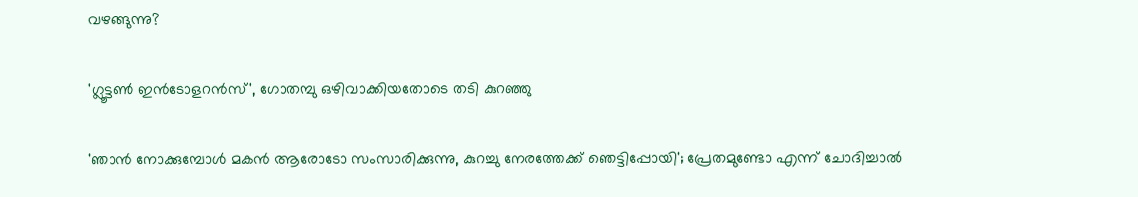വഴങ്ങുന്നു?

'ഗ്ലൂട്ടൺ ഇൻടോളറൻസ്', ഗോതമ്പു ഒഴിവാക്കിയതോടെ തടി കുറഞ്ഞു

'ഞാൻ നോക്കുമ്പോൾ മകൻ ആരോടോ സംസാരിക്കുന്നു, കുറച്ചു നേരത്തേക്ക് ഞെട്ടിപ്പോയി'; പ്രേതമുണ്ടോ എന്ന് ചോദിച്ചാൽ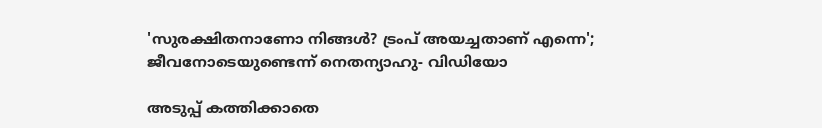'സുരക്ഷിതനാണോ നിങ്ങള്‍? ട്രംപ് അയച്ചതാണ് എന്നെ'; ജീവനോടെയുണ്ടെന്ന് നെതന്യാഹു- വിഡിയോ

അടുപ്പ് കത്തിക്കാതെ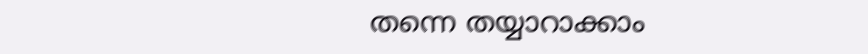തന്നെ തയ്യാറാക്കാം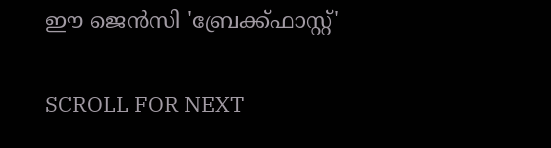ഈ ജെൻസി 'ബ്രേക്ക്ഫാസ്റ്റ്'

SCROLL FOR NEXT